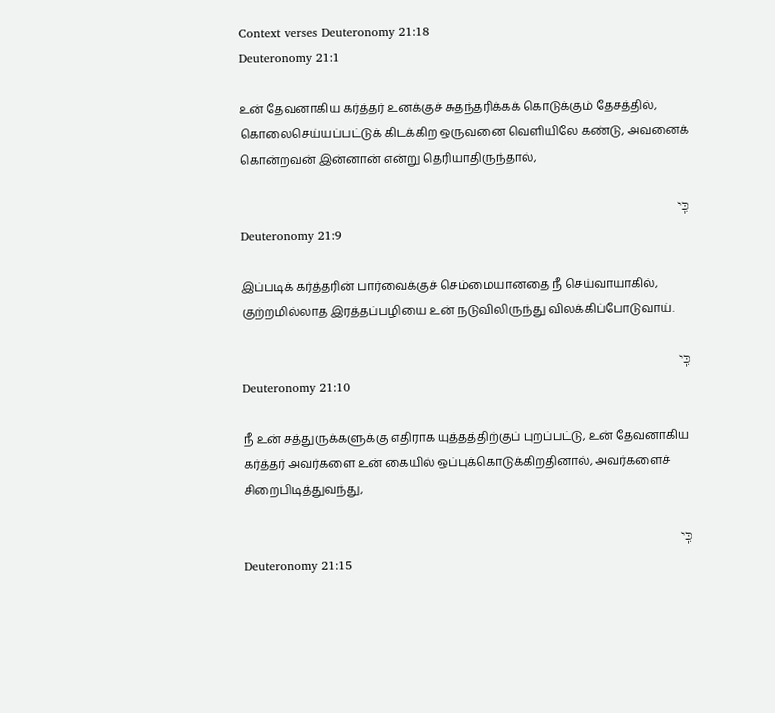Context verses Deuteronomy 21:18
Deuteronomy 21:1

உன் தேவனாகிய கர்த்தர் உனக்குச் சுதந்தரிக்கக் கொடுக்கும் தேசத்தில், கொலைசெய்யப்பட்டுக் கிடக்கிற ஒருவனை வெளியிலே கண்டு, அவனைக் கொன்றவன் இன்னான் என்று தெரியாதிருந்தால்,

כִּֽי
Deuteronomy 21:9

இப்படிக் கர்த்தரின் பார்வைக்குச் செம்மையானதை நீ செய்வாயாகில், குற்றமில்லாத இரத்தப்பழியை உன் நடுவிலிருந்து விலக்கிப்போடுவாய்.

כִּֽי
Deuteronomy 21:10

நீ உன் சத்துருக்களுக்கு எதிராக யுத்தத்திற்குப் புறப்பட்டு, உன் தேவனாகிய கர்த்தர் அவர்களை உன் கையில் ஒப்புக்கொடுக்கிறதினால், அவர்களைச் சிறைபிடித்துவந்து,

כִּֽי
Deuteronomy 21:15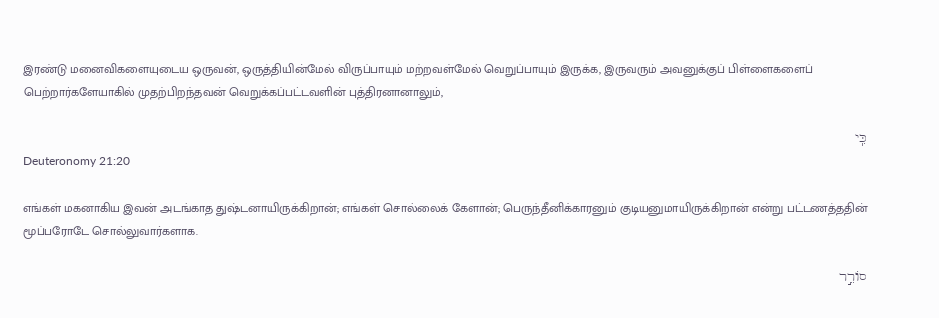இரண்டு மனைவிகளையுடைய ஒருவன், ஒருத்தியின்மேல் விருப்பாயும் மற்றவள்மேல் வெறுப்பாயும் இருக்க, இருவரும் அவனுக்குப் பிள்ளைகளைப் பெற்றார்களேயாகில் முதற்பிறந்தவன் வெறுக்கப்பட்டவளின் புத்திரனானாலும்,

כִּֽי
Deuteronomy 21:20

எங்கள் மகனாகிய இவன் அடங்காத துஷ்டனாயிருக்கிறான்; எங்கள் சொல்லைக் கேளான்; பெருந்தீனிக்காரனும் குடியனுமாயிருக்கிறான் என்று பட்டணத்ததின் மூப்பரோடே சொல்லுவார்களாக.

סוֹרֵ֣ר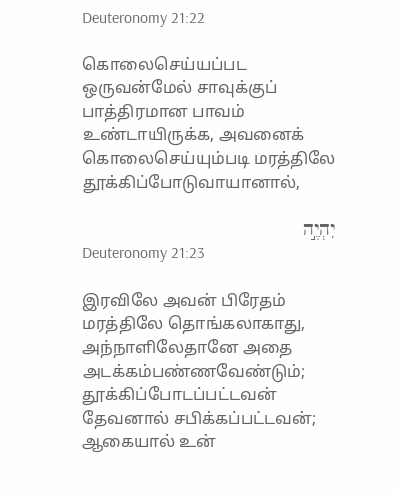Deuteronomy 21:22

கொலைசெய்யப்பட ஒருவன்மேல் சாவுக்குப் பாத்திரமான பாவம் உண்டாயிருக்க, அவனைக் கொலைசெய்யும்படி மரத்திலே தூக்கிப்போடுவாயானால்,

יִהְיֶ֣ה
Deuteronomy 21:23

இரவிலே அவன் பிரேதம் மரத்திலே தொங்கலாகாது, அந்நாளிலேதானே அதை அடக்கம்பண்ணவேண்டும்; தூக்கிப்போடப்பட்டவன் தேவனால் சபிக்கப்பட்டவன்; ஆகையால் உன்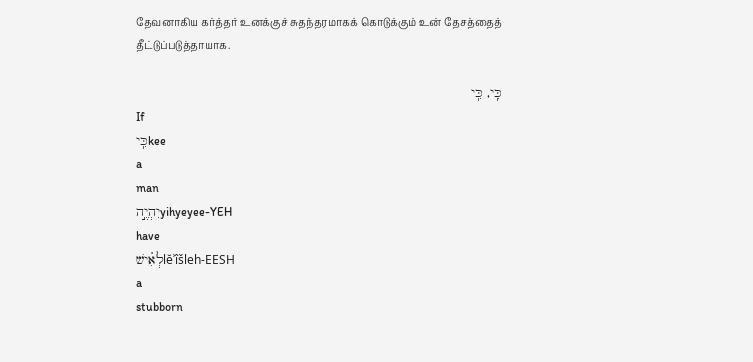தேவனாகிய கர்த்தர் உனக்குச் சுதந்தரமாகக் கொடுக்கும் உன் தேசத்தைத் தீட்டுப்படுத்தாயாக.

כִּֽי, כִּֽי
If
כִּֽיkee
a
man
יִהְיֶ֣הyihyeyee-YEH
have
לְאִ֗ישׁlĕʾîšleh-EESH
a
stubborn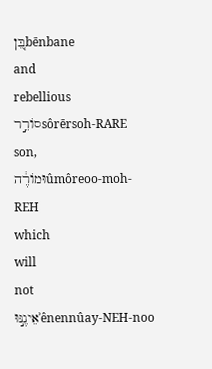בֵּ֚ןbēnbane
and
rebellious
סוֹרֵ֣רsôrērsoh-RARE
son,
וּמוֹרֶ֔הûmôreoo-moh-REH
which
will
not
אֵינֶ֣נּוּʾênennûay-NEH-noo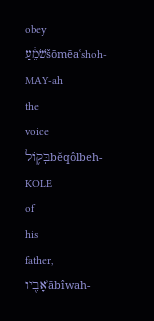obey
שֹׁמֵ֔עַšōmēaʿshoh-MAY-ah
the
voice
בְּק֥וֹלbĕqôlbeh-KOLE
of
his
father,
אָבִ֖יוʾābîwah-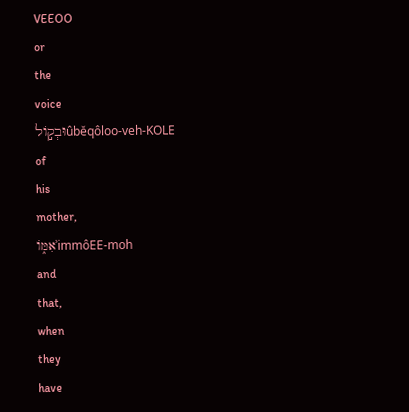VEEOO
or
the
voice
וּבְק֣וֹלûbĕqôloo-veh-KOLE
of
his
mother,
אִמּ֑וֹʾimmôEE-moh
and
that,
when
they
have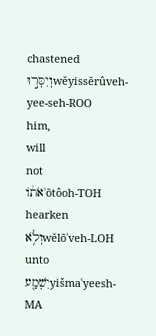chastened
וְיִסְּר֣וּwĕyissĕrûveh-yee-seh-ROO
him,
will
not
אֹת֔וֹʾōtôoh-TOH
hearken
וְלֹ֥אwĕlōʾveh-LOH
unto
יִשְׁמַ֖עyišmaʿyeesh-MA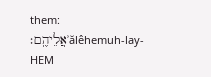them:
אֲלֵיהֶֽם׃ʾălêhemuh-lay-HEM